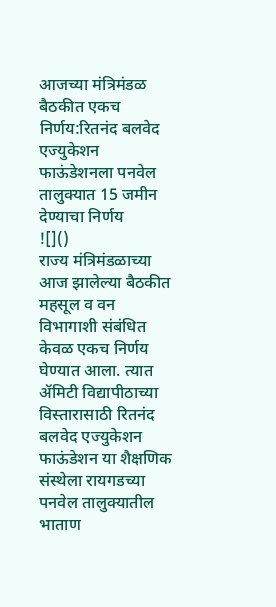आजच्या मंत्रिमंडळ बैठकीत एकच निर्णय:रितनंद बलवेद एज्युकेशन फाऊंडेशनला पनवेल तालुक्यात 15 जमीन देण्याचा निर्णय
![]()
राज्य मंत्रिमंडळाच्या आज झालेल्या बैठकीत महसूल व वन विभागाशी संबंधित केवळ एकच निर्णय घेण्यात आला. त्यात ॲमिटी विद्यापीठाच्या विस्तारासाठी रितनंद बलवेद एज्युकेशन फाऊंडेशन या शैक्षणिक संस्थेला रायगडच्या पनवेल तालुक्यातील भाताण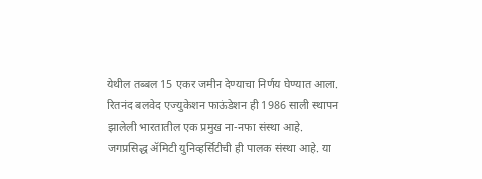येथील तब्बल 15 एकर जमीन देण्याचा निर्णय घेण्यात आला. रितनंद बलवेद एज्युकेशन फाऊंडेशन ही 1986 साली स्थापन झालेली भारतातील एक प्रमुख ना-नफा संस्था आहे. जगप्रसिद्ध ॲमिटी युनिव्हर्सिटीची ही पालक संस्था आहे. या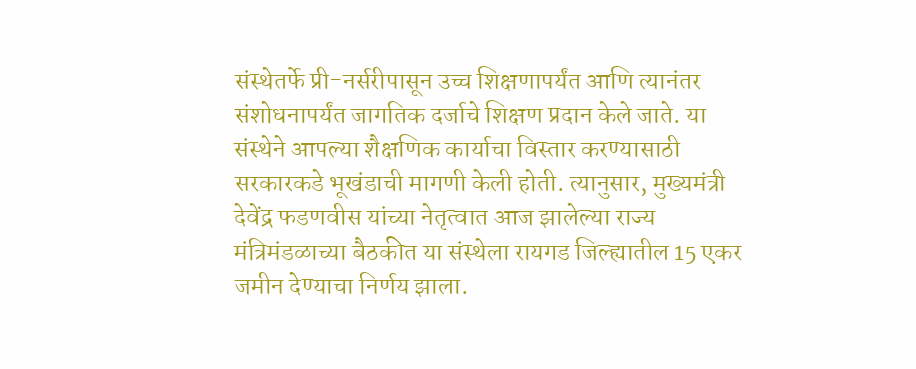संस्थेतर्फे प्री-नर्सरीपासून उच्च शिक्षणापर्यंत आणि त्यानंतर संशोधनापर्यंत जागतिक दर्जाचे शिक्षण प्रदान केले जाते. या संस्थेने आपल्या शैक्षणिक कार्याचा विस्तार करण्यासाठी सरकारकडे भूखंडाची मागणी केली होती. त्यानुसार, मुख्यमंत्री देवेंद्र फडणवीस यांच्या नेतृत्वात आज झालेल्या राज्य मंत्रिमंडळाच्या बैठकीत या संस्थेला रायगड जिल्ह्यातील 15 एकर जमीन देण्याचा निर्णय झाला.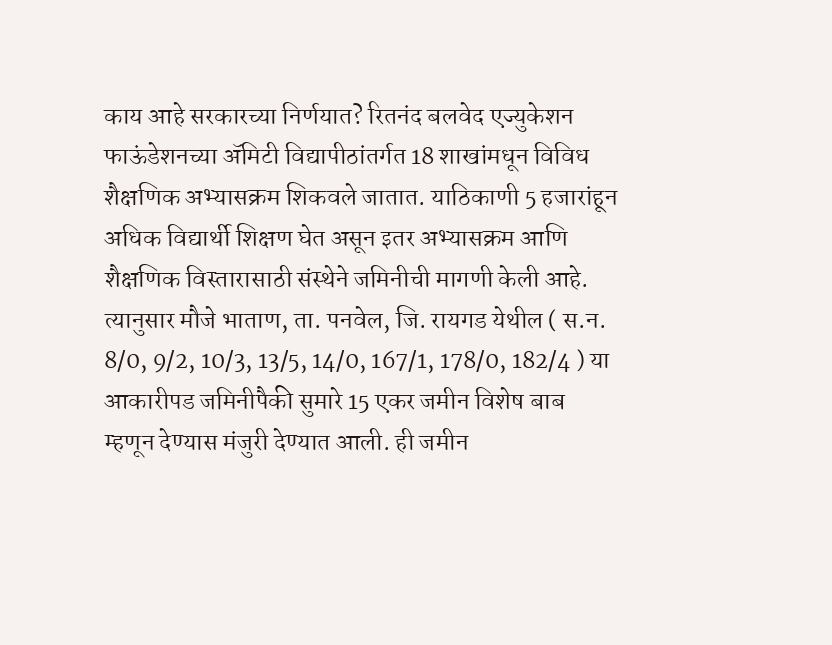काय आहे सरकारच्या निर्णयात? रितनंद बलवेद एज्युकेशन फाऊंडेशनच्या ॲमिटी विद्यापीठांतर्गत 18 शाखांमधून विविध शैक्षणिक अभ्यासक्रम शिकवले जातात. याठिकाणी 5 हजारांहून अधिक विद्यार्थी शिक्षण घेत असून इतर अभ्यासक्रम आणि शैक्षणिक विस्तारासाठी संस्थेने जमिनीची मागणी केली आहे. त्यानुसार मौजे भाताण, ता. पनवेल, जि. रायगड येथील ( स.न. 8/0, 9/2, 10/3, 13/5, 14/0, 167/1, 178/0, 182/4 ) या आकारीपड जमिनीपैकी सुमारे 15 एकर जमीन विशेष बाब म्हणून देण्यास मंजुरी देण्यात आली. ही जमीन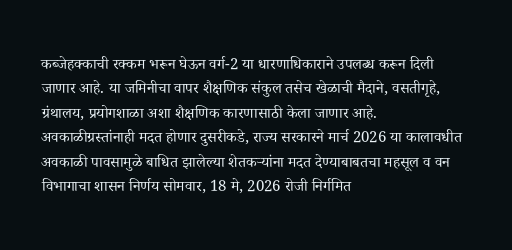कब्जेहक्काची रक्कम भरून घेऊन वर्ग-2 या धारणाधिकाराने उपलब्ध करून दिली जाणार आहे. या जमिनीचा वापर शैक्षणिक संकुल तसेच खेळाची मैदाने, वसतीगृहे, ग्रंथालय, प्रयोगशाळा अशा शैक्षणिक कारणासाठी केला जाणार आहे. अवकाळीग्रस्तांनाही मदत होणार दुसरीकडे, राज्य सरकारने मार्च 2026 या कालावधीत अवकाळी पावसामुळे बाधित झालेल्या शेतकऱ्यांना मदत देण्याबाबतचा महसूल व वन विभागाचा शासन निर्णय सोमवार, 18 मे, 2026 रोजी निर्गमित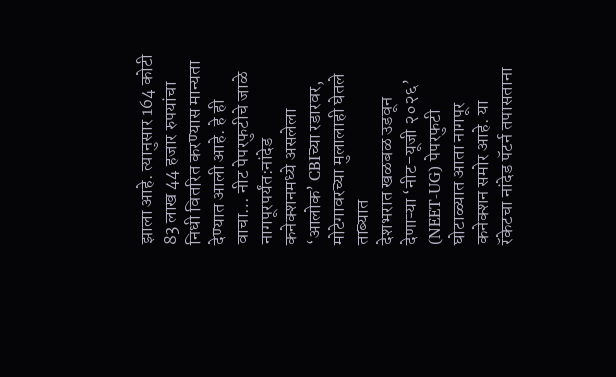झाला आहे. त्यानुसार 164 कोटी 83 लाख 44 हजार रुपयांचा निधी वितरित करण्यास मान्यता देण्यात आली आहे. हे ही वाचा… नीट पेपरफुटीचे जाळे नागपूरपर्यंत:नांदेड कनेक्शनमध्ये असलेला ‘आलोक’ CBIच्या रडारवर, मोटेगावरच्या मुलालाही घेतले ताब्यात
देशभरात खळबळ उडवून देणाऱ्या ‘नीट-यूजी २०२६’ (NEET-UG) पेपरफुटी घोटाळ्यात आता नागपूर कनेक्शन समोर आहे. या रॅकेटचा नांदेड पॅटर्न तपासताना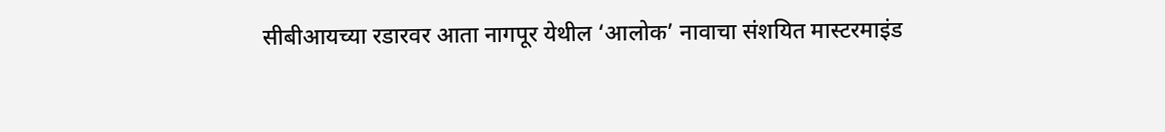सीबीआयच्या रडारवर आता नागपूर येथील ‘आलोक’ नावाचा संशयित मास्टरमाइंड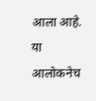आला आहे. या आलोकनेच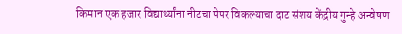किमान एक हजार विद्यार्थ्यांना नीटचा पेपर विकल्याचा दाट संशय केंद्रीय गुन्हे अन्वेषण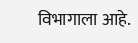विभागाला आहे.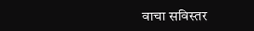वाचा सविस्तर